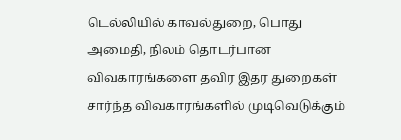டெல்லியில் காவல்துறை, பொது அமைதி, நிலம் தொடர்பான விவகாரங்களை தவிர இதர துறைகள் சார்ந்த விவகாரங்களில் முடிவெடுக்கும்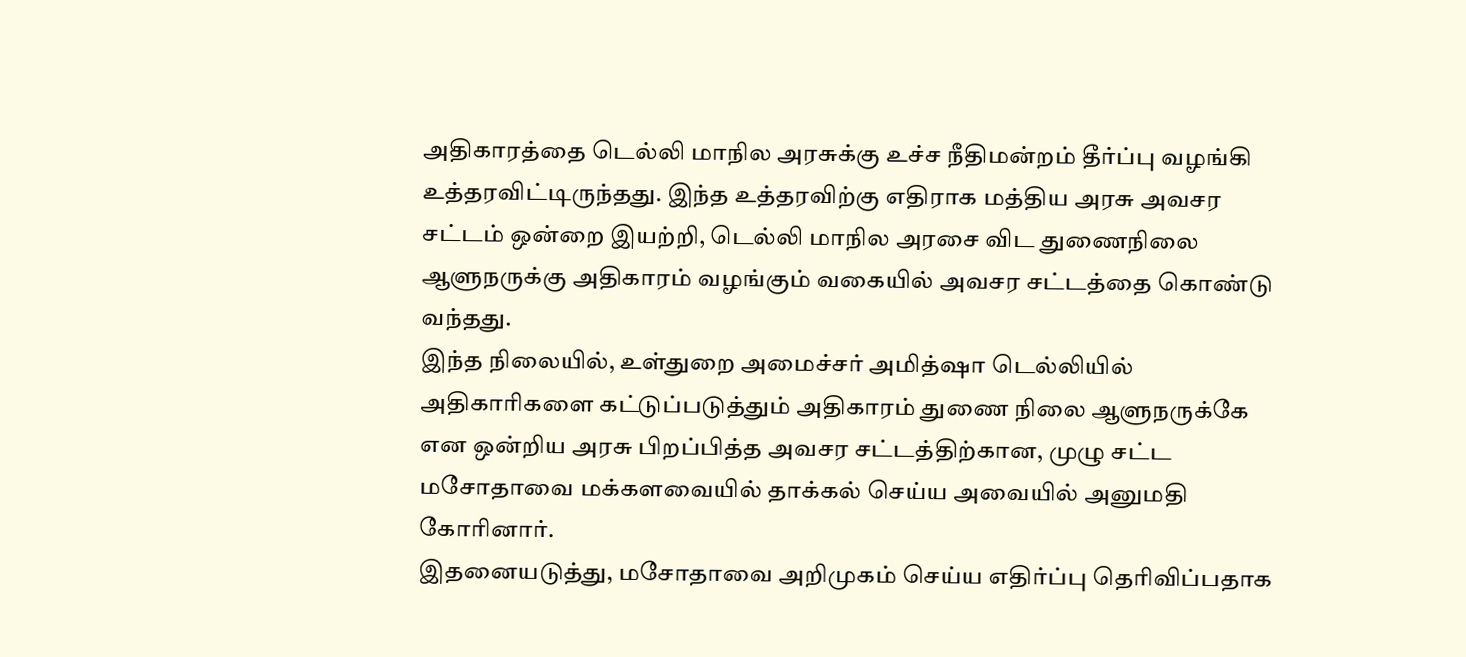அதிகாரத்தை டெல்லி மாநில அரசுக்கு உச்ச நீதிமன்றம் தீர்ப்பு வழங்கி உத்தரவிட்டிருந்தது. இந்த உத்தரவிற்கு எதிராக மத்திய அரசு அவசர சட்டம் ஒன்றை இயற்றி, டெல்லி மாநில அரசை விட துணைநிலை ஆளுநருக்கு அதிகாரம் வழங்கும் வகையில் அவசர சட்டத்தை கொண்டு வந்தது.
இந்த நிலையில், உள்துறை அமைச்சர் அமித்ஷா டெல்லியில் அதிகாரிகளை கட்டுப்படுத்தும் அதிகாரம் துணை நிலை ஆளுநருக்கே என ஒன்றிய அரசு பிறப்பித்த அவசர சட்டத்திற்கான, முழு சட்ட மசோதாவை மக்களவையில் தாக்கல் செய்ய அவையில் அனுமதி கோரினார்.
இதனையடுத்து, மசோதாவை அறிமுகம் செய்ய எதிர்ப்பு தெரிவிப்பதாக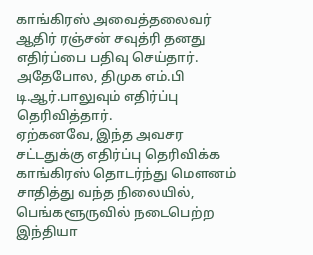காங்கிரஸ் அவைத்தலைவர் ஆதிர் ரஞ்சன் சவுத்ரி தனது எதிர்ப்பை பதிவு செய்தார். அதேபோல, திமுக எம்.பி டி.ஆர்.பாலுவும் எதிர்ப்பு தெரிவித்தார்.
ஏற்கனவே, இந்த அவசர சட்டதுக்கு எதிர்ப்பு தெரிவிக்க காங்கிரஸ் தொடர்ந்து மௌனம் சாதித்து வந்த நிலையில், பெங்களூருவில் நடைபெற்ற இந்தியா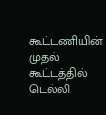கூட்டணியின் முதல் கூட்டத்தில் டெல்லி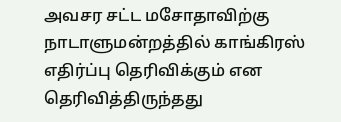அவசர சட்ட மசோதாவிற்கு நாடாளுமன்றத்தில் காங்கிரஸ் எதிர்ப்பு தெரிவிக்கும் என தெரிவித்திருந்தது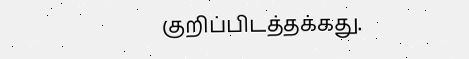குறிப்பிடத்தக்கது.